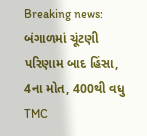Breaking news: બંગાળમાં ચૂંટણી પરિણામ બાદ હિંસા, 4ના મોત, 400થી વધુ TMC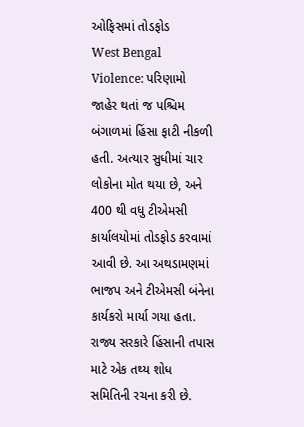ઓફિસમાં તોડફોડ
West Bengal Violence: પરિણામો જાહેર થતાં જ પશ્ચિમ બંગાળમાં હિંસા ફાટી નીકળી હતી. અત્યાર સુધીમાં ચાર લોકોના મોત થયા છે, અને 400 થી વધુ ટીએમસી કાર્યાલયોમાં તોડફોડ કરવામાં આવી છે. આ અથડામણમાં ભાજપ અને ટીએમસી બંનેના કાર્યકરો માર્યા ગયા હતા. રાજ્ય સરકારે હિંસાની તપાસ માટે એક તથ્ય શોધ સમિતિની રચના કરી છે.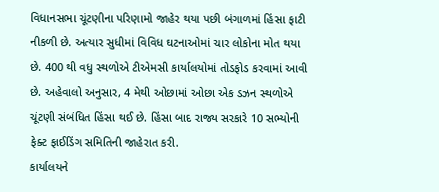વિધાનસભા ચૂંટણીના પરિણામો જાહેર થયા પછી બંગાળમાં હિંસા ફાટી નીકળી છે. અત્યાર સુધીમાં વિવિધ ઘટનાઓમાં ચાર લોકોના મોત થયા છે. 400 થી વધુ સ્થળોએ ટીએમસી કાર્યાલયોમાં તોડફોડ કરવામાં આવી છે. અહેવાલો અનુસાર, 4 મેથી ઓછામાં ઓછા એક ડઝન સ્થળોએ ચૂંટણી સંબંધિત હિંસા થઈ છે. હિંસા બાદ રાજ્ય સરકારે 10 સભ્યોની ફેક્ટ ફાઈડિંગ સમિતિની જાહેરાત કરી.
કાર્યાલયને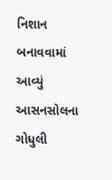નિશાન બનાવવામાં આવ્યું
આસનસોલના ગોધુલી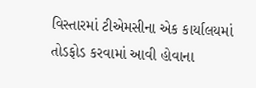વિસ્તારમાં ટીએમસીના એક કાર્યાલયમાં તોડફોડ કરવામાં આવી હોવાના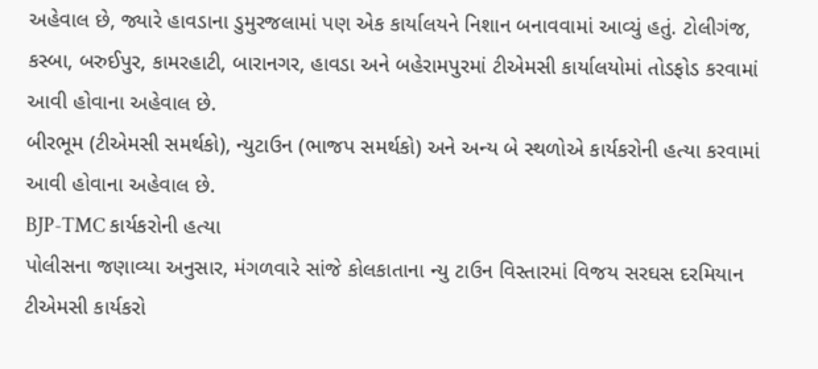અહેવાલ છે, જ્યારે હાવડાના ડુમુરજલામાં પણ એક કાર્યાલયને નિશાન બનાવવામાં આવ્યું હતું. ટોલીગંજ, કસ્બા, બરુઈપુર, કામરહાટી, બારાનગર, હાવડા અને બહેરામપુરમાં ટીએમસી કાર્યાલયોમાં તોડફોડ કરવામાં આવી હોવાના અહેવાલ છે.
બીરભૂમ (ટીએમસી સમર્થકો), ન્યુટાઉન (ભાજપ સમર્થકો) અને અન્ય બે સ્થળોએ કાર્યકરોની હત્યા કરવામાં આવી હોવાના અહેવાલ છે.
BJP-TMC કાર્યકરોની હત્યા
પોલીસના જણાવ્યા અનુસાર, મંગળવારે સાંજે કોલકાતાના ન્યુ ટાઉન વિસ્તારમાં વિજય સરઘસ દરમિયાન ટીએમસી કાર્યકરો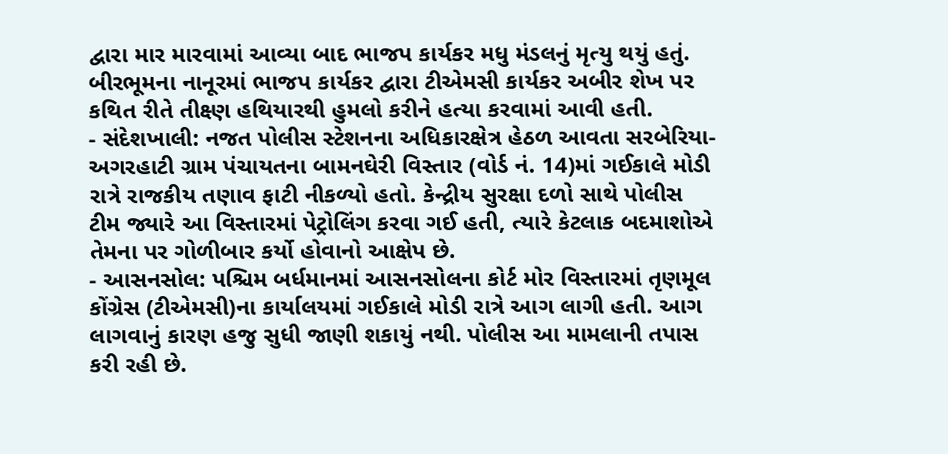દ્વારા માર મારવામાં આવ્યા બાદ ભાજપ કાર્યકર મધુ મંડલનું મૃત્યુ થયું હતું. બીરભૂમના નાનૂરમાં ભાજપ કાર્યકર દ્વારા ટીએમસી કાર્યકર અબીર શેખ પર કથિત રીતે તીક્ષ્ણ હથિયારથી હુમલો કરીને હત્યા કરવામાં આવી હતી.
- સંદેશખાલી: નજત પોલીસ સ્ટેશનના અધિકારક્ષેત્ર હેઠળ આવતા સરબેરિયા-અગરહાટી ગ્રામ પંચાયતના બામનઘેરી વિસ્તાર (વોર્ડ નં. 14)માં ગઈકાલે મોડી રાત્રે રાજકીય તણાવ ફાટી નીકળ્યો હતો. કેન્દ્રીય સુરક્ષા દળો સાથે પોલીસ ટીમ જ્યારે આ વિસ્તારમાં પેટ્રોલિંગ કરવા ગઈ હતી, ત્યારે કેટલાક બદમાશોએ તેમના પર ગોળીબાર કર્યો હોવાનો આક્ષેપ છે.
- આસનસોલ: પશ્ચિમ બર્ધમાનમાં આસનસોલના કોર્ટ મોર વિસ્તારમાં તૃણમૂલ કોંગ્રેસ (ટીએમસી)ના કાર્યાલયમાં ગઈકાલે મોડી રાત્રે આગ લાગી હતી. આગ લાગવાનું કારણ હજુ સુધી જાણી શકાયું નથી. પોલીસ આ મામલાની તપાસ કરી રહી છે.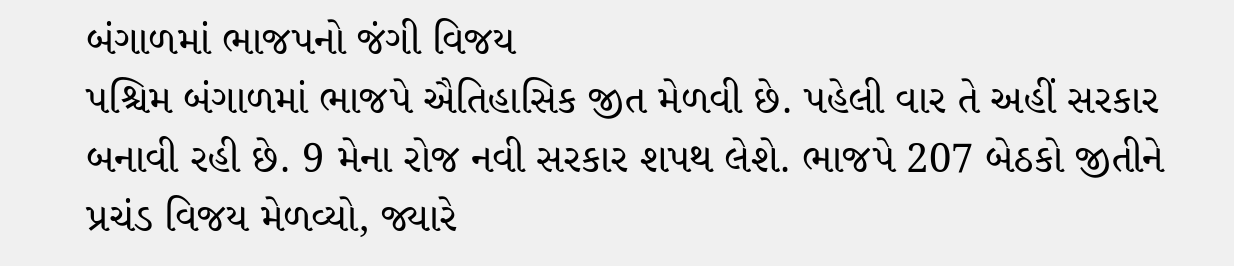બંગાળમાં ભાજપનો જંગી વિજય
પશ્ચિમ બંગાળમાં ભાજપે ઐતિહાસિક જીત મેળવી છે. પહેલી વાર તે અહીં સરકાર બનાવી રહી છે. 9 મેના રોજ નવી સરકાર શપથ લેશે. ભાજપે 207 બેઠકો જીતીને પ્રચંડ વિજય મેળવ્યો, જ્યારે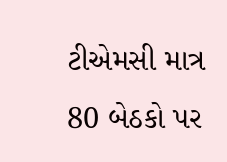ટીએમસી માત્ર 80 બેઠકો પર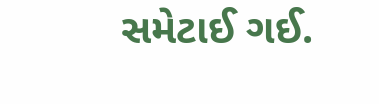સમેટાઈ ગઈ.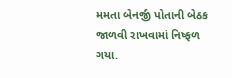મમતા બેનર્જી પોતાની બેઠક જાળવી રાખવામાં નિષ્ફળ ગયા.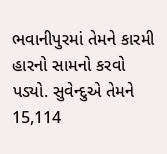ભવાનીપુરમાં તેમને કારમી હારનો સામનો કરવો પડ્યો. સુવેન્દુએ તેમને 15,114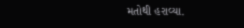મતોથી હરાવ્યા.